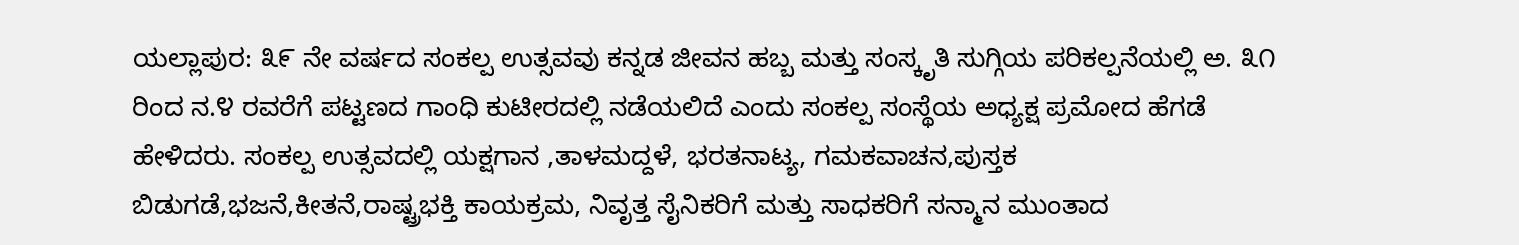ಯಲ್ಲಾಪುರ: ೩೯ ನೇ ವರ್ಷದ ಸಂಕಲ್ಪ ಉತ್ಸವವು ಕನ್ನಡ ಜೀವನ ಹಬ್ಬ ಮತ್ತು ಸಂಸ್ಕೃತಿ ಸುಗ್ಗಿಯ ಪರಿಕಲ್ಪನೆಯಲ್ಲಿ ಅ. ೩೧ ರಿಂದ ನ.೪ ರವರೆಗೆ ಪಟ್ಟಣದ ಗಾಂಧಿ ಕುಟೀರದಲ್ಲಿ ನಡೆಯಲಿದೆ ಎಂದು ಸಂಕಲ್ಪ ಸಂಸ್ಥೆಯ ಅಧ್ಯಕ್ಷ ಪ್ರಮೋದ ಹೆಗಡೆ ಹೇಳಿದರು. ಸಂಕಲ್ಪ ಉತ್ಸವದಲ್ಲಿ ಯಕ್ಷಗಾನ ,ತಾಳಮದ್ದಳೆ, ಭರತನಾಟ್ಯ, ಗಮಕವಾಚನ,ಪುಸ್ತಕ ಬಿಡುಗಡೆ,ಭಜನೆ,ಕೀತನೆ,ರಾಷ್ಟ್ರಭಕ್ತಿ ಕಾಯಕ್ರಮ, ನಿವೃತ್ತ ಸೈನಿಕರಿಗೆ ಮತ್ತು ಸಾಧಕರಿಗೆ ಸನ್ಮಾನ ಮುಂತಾದ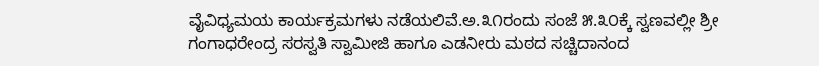ವೈವಿಧ್ಯಮಯ ಕಾರ್ಯಕ್ರಮಗಳು ನಡೆಯಲಿವೆ.ಅ.೩೧ರಂದು ಸಂಜೆ ೫.೩೦ಕ್ಕೆ ಸ್ವಣವಲ್ಲೀ ಶ್ರೀ ಗಂಗಾಧರೇಂದ್ರ ಸರಸ್ವತಿ ಸ್ವಾಮೀಜಿ ಹಾಗೂ ಎಡನೀರು ಮಠದ ಸಚ್ಚಿದಾನಂದ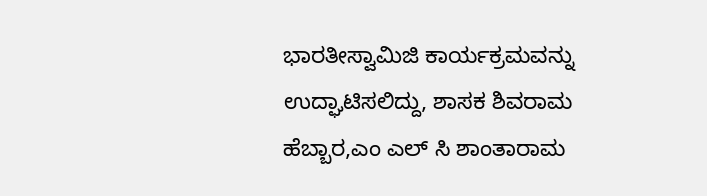ಭಾರತೀಸ್ವಾಮಿಜಿ ಕಾರ್ಯಕ್ರಮವನ್ನು ಉದ್ಘಾಟಿಸಲಿದ್ದು, ಶಾಸಕ ಶಿವರಾಮ ಹೆಬ್ಬಾರ,ಎಂ ಎಲ್ ಸಿ ಶಾಂತಾರಾಮ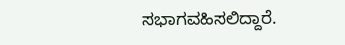ಸಭಾಗವಹಿಸಲಿದ್ದಾರೆ.